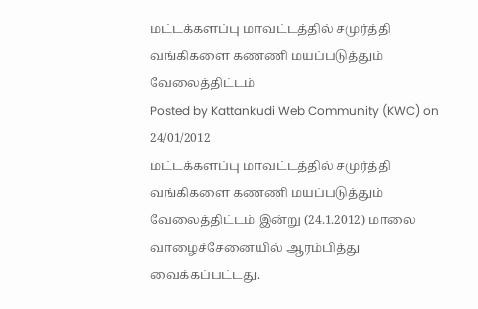மட்டக்களப்பு மாவட்டத்தில் சமுர்த்தி வங்கிகளை கணணி மயப்படுத்தும் வேலைத்திட்டம்
Posted by Kattankudi Web Community (KWC) on 24/01/2012
மட்டக்களப்பு மாவட்டத்தில் சமுர்த்தி வங்கிகளை கணணி மயப்படுத்தும் வேலைத்திட்டம் இன்று (24.1.2012) மாலை வாழைச்சேனையில் ஆரம்பித்து வைக்கப்பட்டது.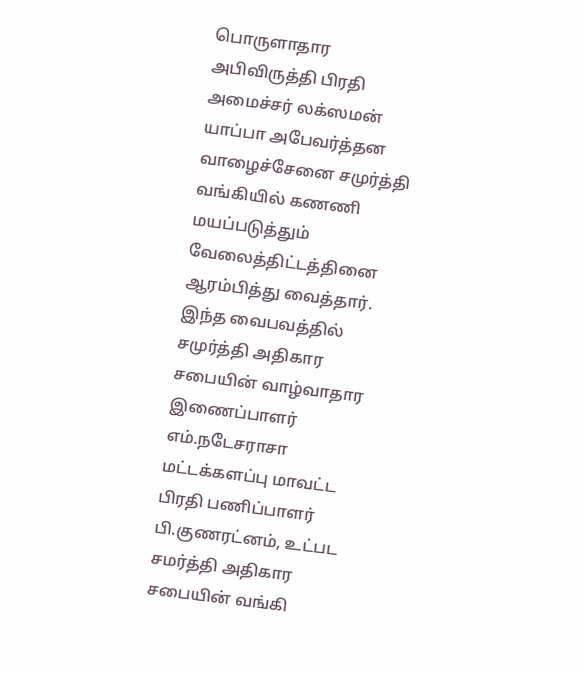பொருளாதார அபிவிருத்தி பிரதி அமைச்சர் லக்ஸமன் யாப்பா அபேவர்த்தன வாழைச்சேனை சமுர்த்தி வங்கியில் கணணி மயப்படுத்தும் வேலைத்திட்டத்தினை ஆரம்பித்து வைத்தார்.
இந்த வைபவத்தில் சமுர்த்தி அதிகார சபையின் வாழ்வாதார இணைப்பாளர் எம்.நடேசராசா மட்டக்களப்பு மாவட்ட பிரதி பணிப்பாளர் பி.குணரட்னம், உட்பட சமர்த்தி அதிகார சபையின் வங்கி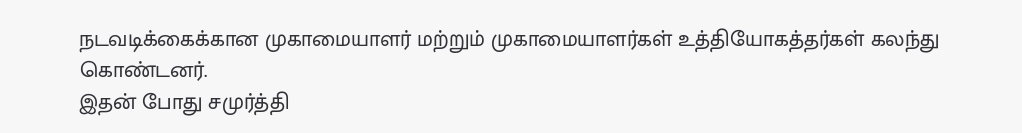நடவடிக்கைக்கான முகாமையாளர் மற்றும் முகாமையாளர்கள் உத்தியோகத்தர்கள் கலந்து கொண்டனர்.
இதன் போது சமுர்த்தி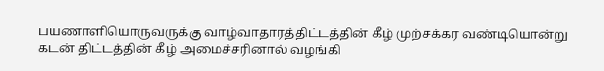பயணாளியொருவருக்கு வாழ்வாதாரத்திட்டத்தின் கீழ் முற்சக்கர வண்டியொன்று கடன் திட்டத்தின் கீழ் அமைச்சரினால் வழங்கி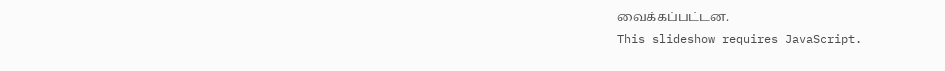வைக்கப்பட்டன.
This slideshow requires JavaScript.